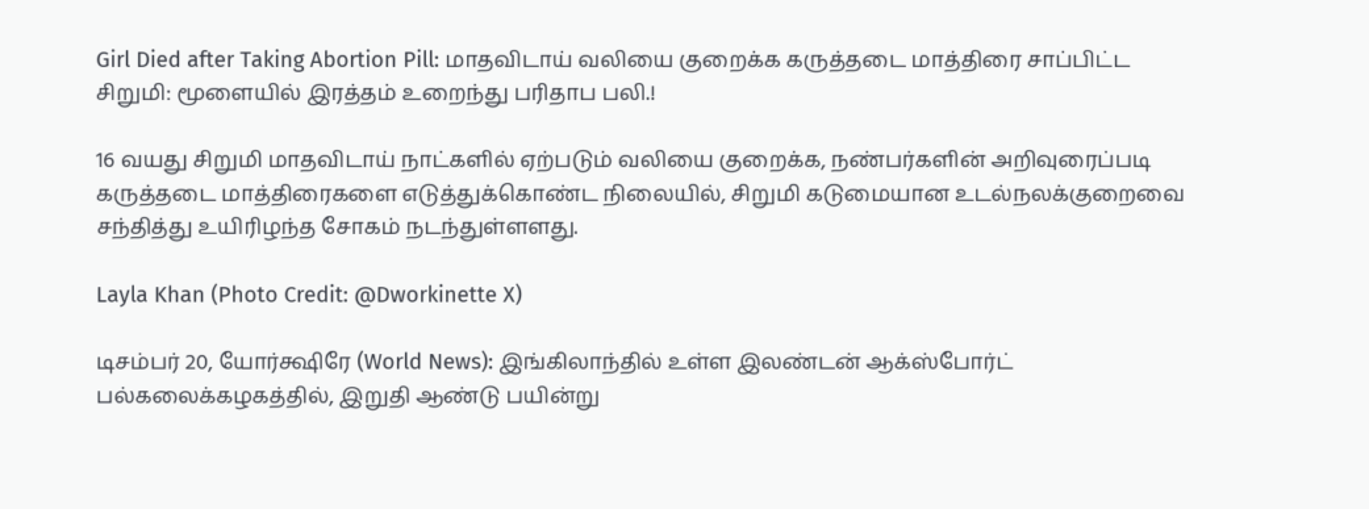Girl Died after Taking Abortion Pill: மாதவிடாய் வலியை குறைக்க கருத்தடை மாத்திரை சாப்பிட்ட சிறுமி: மூளையில் இரத்தம் உறைந்து பரிதாப பலி.!

16 வயது சிறுமி மாதவிடாய் நாட்களில் ஏற்படும் வலியை குறைக்க, நண்பர்களின் அறிவுரைப்படி கருத்தடை மாத்திரைகளை எடுத்துக்கொண்ட நிலையில், சிறுமி கடுமையான உடல்நலக்குறைவை சந்தித்து உயிரிழந்த சோகம் நடந்துள்ளளது.

Layla Khan (Photo Credit: @Dworkinette X)

டிசம்பர் 20, யோர்க்ஷிரே (World News): இங்கிலாந்தில் உள்ள இலண்டன் ஆக்ஸ்போர்ட் பல்கலைக்கழகத்தில், இறுதி ஆண்டு பயின்று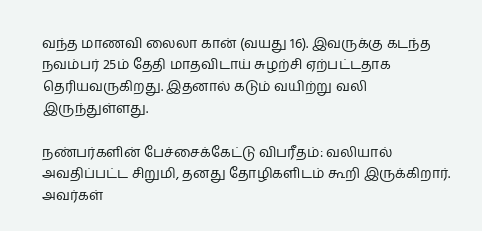வந்த மாணவி லைலா கான் (வயது 16). இவருக்கு கடந்த நவம்பர் 25ம் தேதி மாதவிடாய் சுழற்சி ஏற்பட்டதாக தெரியவருகிறது. இதனால் கடும் வயிற்று வலி இருந்துள்ளது.

நண்பர்களின் பேச்சைக்கேட்டு விபரீதம்: வலியால் அவதிப்பட்ட சிறுமி, தனது தோழிகளிடம் கூறி இருக்கிறார். அவர்கள்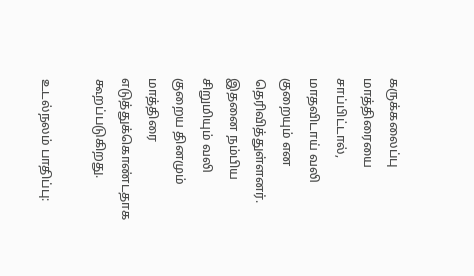கருக்கலைப்பு மாத்திரையை சாப்பிட்டால், மாதவிடாய் வலி குறையும் என தெரிவித்துள்ளனர். இதனை நம்பிய சிறுமியும் வலி குறைய தினமும் மாத்திரை எடுத்துக்கொண்டதாக கூறப்படுகிறது.

உடல்நலம் பாதிப்பு: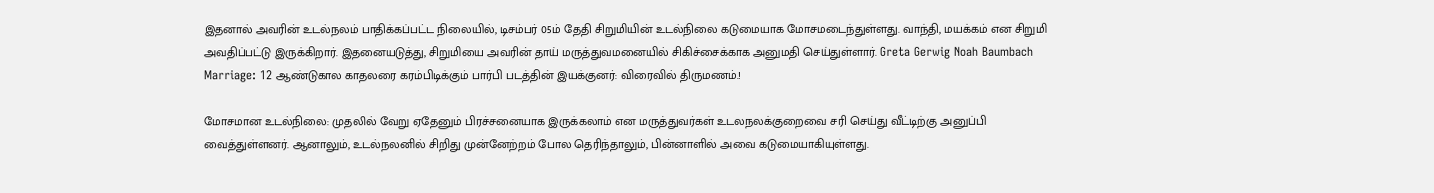இதனால் அவரின் உடல்நலம் பாதிக்கப்பட்ட நிலையில், டிசம்பர் 05ம் தேதி சிறுமியின் உடல்நிலை கடுமையாக மோசமடைந்துள்ளது. வாந்தி, மயக்கம் என சிறுமி அவதிப்பட்டு இருக்கிறார். இதனையடுத்து, சிறுமியை அவரின் தாய் மருத்துவமனையில் சிகிச்சைக்காக அனுமதி செய்துள்ளார். Greta Gerwig Noah Baumbach Marriage: 12 ஆண்டுகால காதலரை கரம்பிடிக்கும் பார்பி படத்தின் இயக்குனர்: விரைவில் திருமணம்.!

மோசமான உடல்நிலை: முதலில் வேறு ஏதேனும் பிரச்சனையாக இருக்கலாம் என மருத்துவர்கள் உடலநலக்குறைவை சரி செய்து வீட்டிற்கு அனுப்பி வைத்துள்ளனர். ஆனாலும், உடல்நலனில் சிறிது முன்னேற்றம் போல தெரிந்தாலும், பின்னாளில் அவை கடுமையாகியுள்ளது.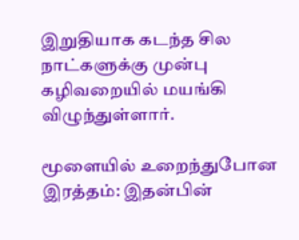இறுதியாக கடந்த சில நாட்களுக்கு முன்பு கழிவறையில் மயங்கி விழுந்துள்ளார்.

மூளையில் உறைந்துபோன இரத்தம்: இதன்பின்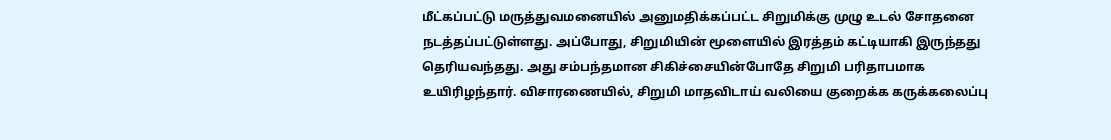மீட்கப்பட்டு மருத்துவமனையில் அனுமதிக்கப்பட்ட சிறுமிக்கு முழு உடல் சோதனை நடத்தப்பட்டுள்ளது. அப்போது, சிறுமியின் மூளையில் இரத்தம் கட்டியாகி இருந்தது தெரியவந்தது. அது சம்பந்தமான சிகிச்சையின்போதே சிறுமி பரிதாபமாக உயிரிழந்தார். விசாரணையில், சிறுமி மாதவிடாய் வலியை குறைக்க கருக்கலைப்பு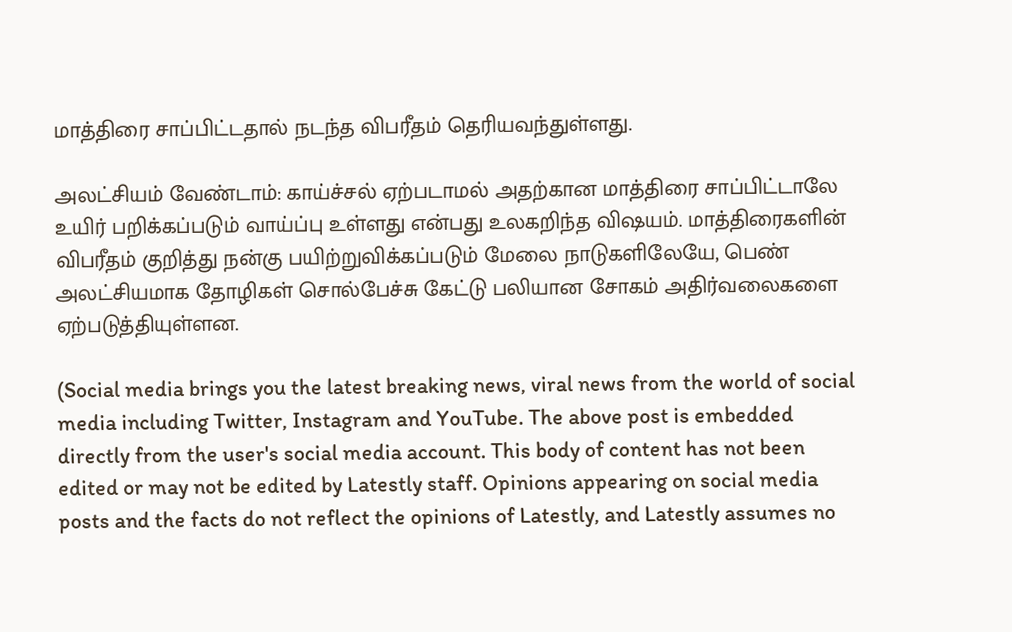மாத்திரை சாப்பிட்டதால் நடந்த விபரீதம் தெரியவந்துள்ளது.

அலட்சியம் வேண்டாம்: காய்ச்சல் ஏற்படாமல் அதற்கான மாத்திரை சாப்பிட்டாலே உயிர் பறிக்கப்படும் வாய்ப்பு உள்ளது என்பது உலகறிந்த விஷயம். மாத்திரைகளின் விபரீதம் குறித்து நன்கு பயிற்றுவிக்கப்படும் மேலை நாடுகளிலேயே, பெண் அலட்சியமாக தோழிகள் சொல்பேச்சு கேட்டு பலியான சோகம் அதிர்வலைகளை ஏற்படுத்தியுள்ளன.

(Social media brings you the latest breaking news, viral news from the world of social media including Twitter, Instagram and YouTube. The above post is embedded directly from the user's social media account. This body of content has not been edited or may not be edited by Latestly staff. Opinions appearing on social media posts and the facts do not reflect the opinions of Latestly, and Latestly assumes no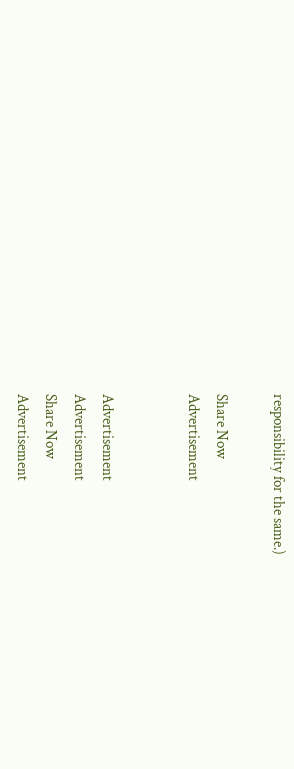responsibility for the same.)

Share Now
Advertisement


Advertisement
Advertisement
Share Now
Advertisement